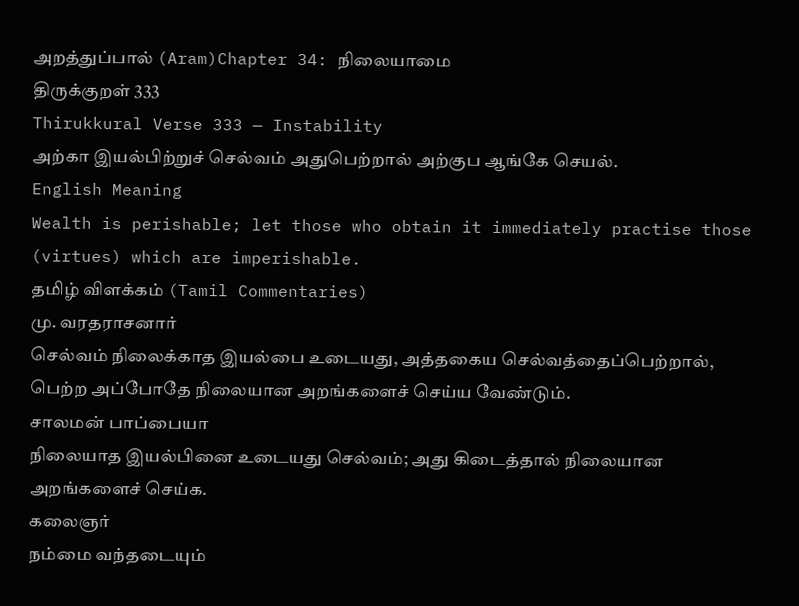அறத்துப்பால் (Aram)Chapter 34: நிலையாமை
திருக்குறள் 333
Thirukkural Verse 333 — Instability
அற்கா இயல்பிற்றுச் செல்வம் அதுபெற்றால் அற்குப ஆங்கே செயல்.
English Meaning
Wealth is perishable; let those who obtain it immediately practise those (virtues) which are imperishable.
தமிழ் விளக்கம் (Tamil Commentaries)
மு. வரதராசனார்
செல்வம் நிலைக்காத இயல்பை உடையது, அத்தகைய செல்வத்தைப்பெற்றால், பெற்ற அப்போதே நிலையான அறங்களைச் செய்ய வேண்டும்.
சாலமன் பாப்பையா
நிலையாத இயல்பினை உடையது செல்வம்; அது கிடைத்தால் நிலையான அறங்களைச் செய்க.
கலைஞர்
நம்மை வந்தடையும்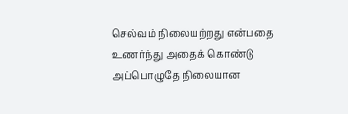செல்வம் நிலையற்றது என்பதை உணர்ந்து அதைக் கொண்டு அப்பொழுதே நிலையான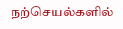நற்செயல்களில்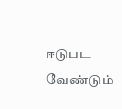ஈடுபட வேண்டும்